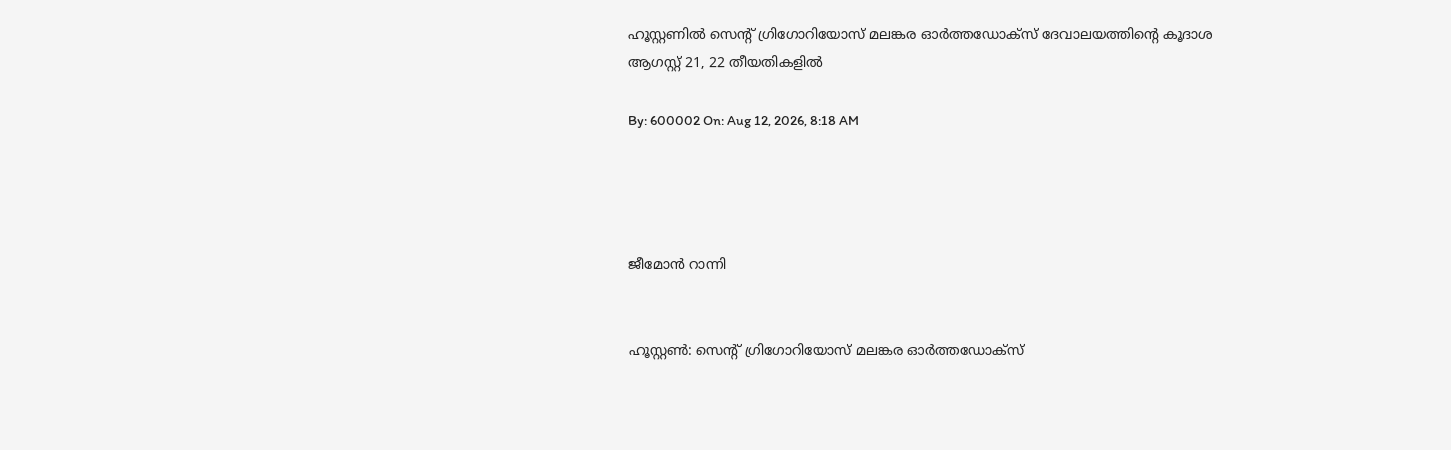ഹൂസ്റ്റണില്‍ സെന്റ് ഗ്രിഗോറിയോസ് മലങ്കര ഓര്‍ത്തഡോക്‌സ് ദേവാലയത്തിന്റെ കൂദാശ ആഗസ്റ്റ് 21, 22 തീയതികളില്‍

By: 600002 On: Aug 12, 2026, 8:18 AM




ജീമോന്‍ റാന്നി


ഹൂസ്റ്റണ്‍: സെന്റ് ഗ്രിഗോറിയോസ് മലങ്കര ഓര്‍ത്തഡോക്‌സ്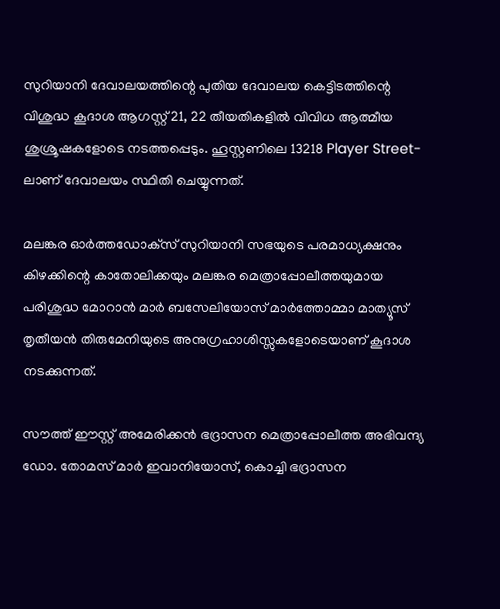സുറിയാനി ദേവാലയത്തിന്റെ പുതിയ ദേവാലയ കെട്ടിടത്തിന്റെ വിശുദ്ധ കൂദാശ ആഗസ്റ്റ് 21, 22 തീയതികളില്‍ വിവിധ ആത്മീയ ശുശ്രൂഷകളോടെ നടത്തപ്പെടും. ഹൂസ്റ്റണിലെ 13218 Player Street-ലാണ് ദേവാലയം സ്ഥിതി ചെയ്യുന്നത്.

മലങ്കര ഓര്‍ത്തഡോക്‌സ് സുറിയാനി സഭയുടെ പരമാധ്യക്ഷനും കിഴക്കിന്റെ കാതോലിക്കയും മലങ്കര മെത്രാപ്പോലീത്തയുമായ പരിശുദ്ധ മോറാന്‍ മാര്‍ ബസേലിയോസ് മാര്‍ത്തോമ്മാ മാത്യൂസ് തൃതീയന്‍ തിരുമേനിയുടെ അനുഗ്രഹാശിസ്സുകളോടെയാണ് കൂദാശ നടക്കുന്നത്.

സൗത്ത് ഈസ്റ്റ് അമേരിക്കന്‍ ഭദ്രാസന മെത്രാപ്പോലീത്ത അഭിവന്ദ്യ ഡോ. തോമസ് മാര്‍ ഇവാനിയോസ്, കൊച്ചി ഭദ്രാസന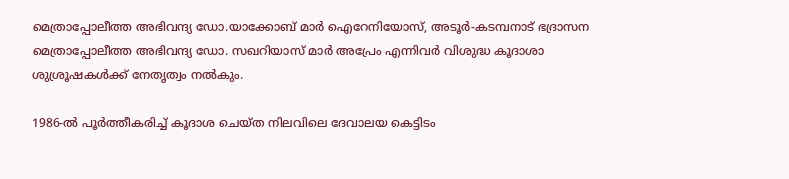മെത്രാപ്പോലീത്ത അഭിവന്ദ്യ ഡോ.യാക്കോബ് മാര്‍ ഐറേനിയോസ്, അടൂര്‍-കടമ്പനാട് ഭദ്രാസന മെത്രാപ്പോലീത്ത അഭിവന്ദ്യ ഡോ. സഖറിയാസ് മാര്‍ അപ്രേം എന്നിവര്‍ വിശുദ്ധ കൂദാശാ ശുശ്രൂഷകള്‍ക്ക് നേതൃത്വം നല്‍കും.

1986-ല്‍ പൂര്‍ത്തീകരിച്ച് കൂദാശ ചെയ്ത നിലവിലെ ദേവാലയ കെട്ടിടം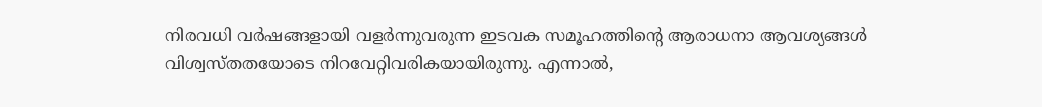നിരവധി വര്‍ഷങ്ങളായി വളര്‍ന്നുവരുന്ന ഇടവക സമൂഹത്തിന്റെ ആരാധനാ ആവശ്യങ്ങള്‍ വിശ്വസ്തതയോടെ നിറവേറ്റിവരികയായിരുന്നു. എന്നാല്‍,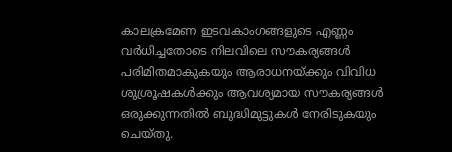കാലക്രമേണ ഇടവകാംഗങ്ങളുടെ എണ്ണം വര്‍ധിച്ചതോടെ നിലവിലെ സൗകര്യങ്ങള്‍ പരിമിതമാകുകയും ആരാധനയ്ക്കും വിവിധ ശുശ്രൂഷകള്‍ക്കും ആവശ്യമായ സൗകര്യങ്ങള്‍ ഒരുക്കുന്നതില്‍ ബുദ്ധിമുട്ടുകള്‍ നേരിടുകയും ചെയ്തു.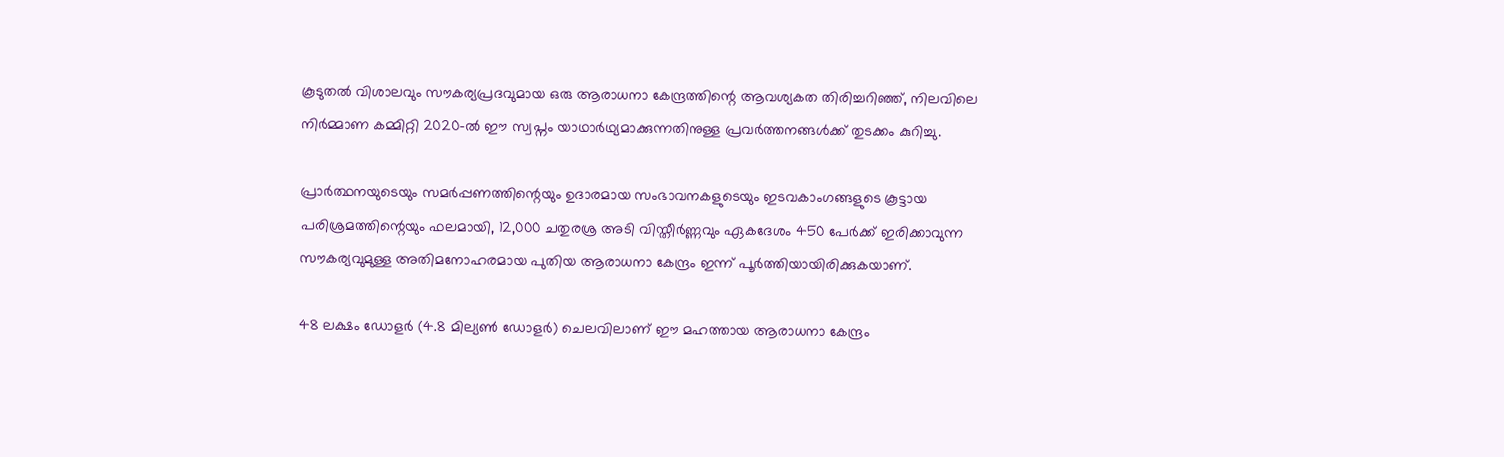കൂടുതല്‍ വിശാലവും സൗകര്യപ്രദവുമായ ഒരു ആരാധനാ കേന്ദ്രത്തിന്റെ ആവശ്യകത തിരിച്ചറിഞ്ഞ്, നിലവിലെ നിര്‍മ്മാണ കമ്മിറ്റി 2020-ല്‍ ഈ സ്വപ്നം യാഥാര്‍ഥ്യമാക്കുന്നതിനുള്ള പ്രവര്‍ത്തനങ്ങള്‍ക്ക് തുടക്കം കുറിച്ചു.

പ്രാര്‍ത്ഥനയുടെയും സമര്‍പ്പണത്തിന്റെയും ഉദാരമായ സംഭാവനകളുടെയും ഇടവകാംഗങ്ങളുടെ കൂട്ടായ പരിശ്രമത്തിന്റെയും ഫലമായി, 12,000 ചതുരശ്ര അടി വിസ്തീര്‍ണ്ണവും ഏകദേശം 450 പേര്‍ക്ക് ഇരിക്കാവുന്ന സൗകര്യവുമുള്ള അതിമനോഹരമായ പുതിയ ആരാധനാ കേന്ദ്രം ഇന്ന് പൂര്‍ത്തിയായിരിക്കുകയാണ്.

48 ലക്ഷം ഡോളര്‍ (4.8 മില്യണ്‍ ഡോളര്‍) ചെലവിലാണ് ഈ മഹത്തായ ആരാധനാ കേന്ദ്രം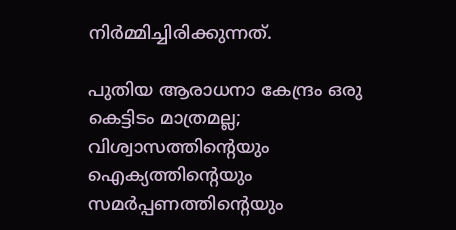നിര്‍മ്മിച്ചിരിക്കുന്നത്.

പുതിയ ആരാധനാ കേന്ദ്രം ഒരു കെട്ടിടം മാത്രമല്ല; വിശ്വാസത്തിന്റെയും ഐക്യത്തിന്റെയും സമര്‍പ്പണത്തിന്റെയും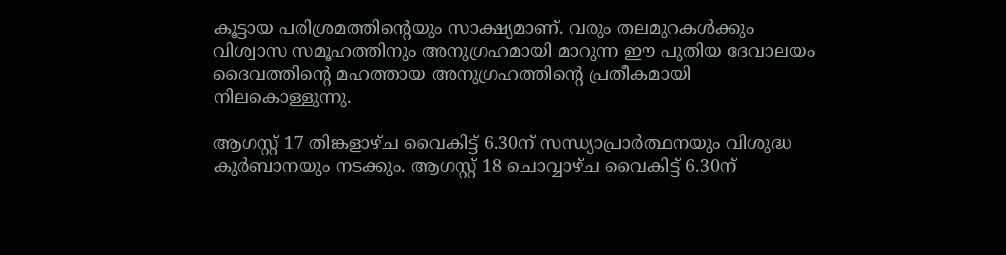കൂട്ടായ പരിശ്രമത്തിന്റെയും സാക്ഷ്യമാണ്. വരും തലമുറകള്‍ക്കും വിശ്വാസ സമൂഹത്തിനും അനുഗ്രഹമായി മാറുന്ന ഈ പുതിയ ദേവാലയം ദൈവത്തിന്റെ മഹത്തായ അനുഗ്രഹത്തിന്റെ പ്രതീകമായി നിലകൊള്ളുന്നു.

ആഗസ്റ്റ് 17 തിങ്കളാഴ്ച വൈകിട്ട് 6.30ന് സന്ധ്യാപ്രാര്‍ത്ഥനയും വിശുദ്ധ കുര്‍ബാനയും നടക്കും. ആഗസ്റ്റ് 18 ചൊവ്വാഴ്ച വൈകിട്ട് 6.30ന്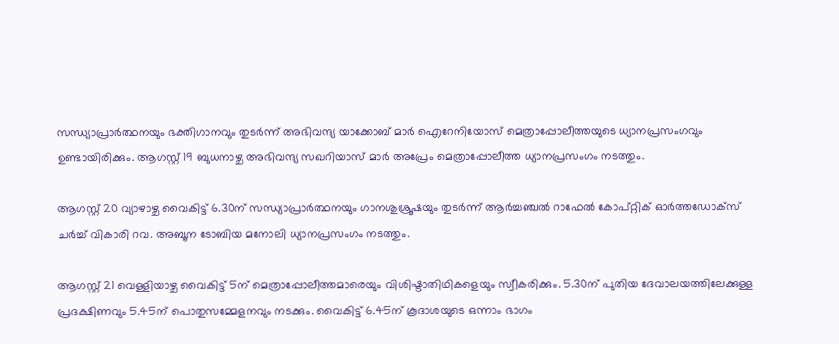സന്ധ്യാപ്രാര്‍ത്ഥനയും ഭക്തിഗാനവും തുടര്‍ന്ന് അഭിവന്ദ്യ യാക്കോബ് മാര്‍ ഐറേനിയോസ് മെത്രാപ്പോലീത്തയുടെ ധ്യാനപ്രസംഗവും ഉണ്ടായിരിക്കും. ആഗസ്റ്റ് 19 ബുധനാഴ്ച അഭിവന്ദ്യ സഖറിയാസ് മാര്‍ അപ്രേം മെത്രാപ്പോലീത്ത ധ്യാനപ്രസംഗം നടത്തും.

ആഗസ്റ്റ് 20 വ്യാഴാഴ്ച വൈകിട്ട് 6.30ന് സന്ധ്യാപ്രാര്‍ത്ഥനയും ഗാനശുശ്രൂഷയും തുടര്‍ന്ന് ആര്‍ച്ചഞ്ചല്‍ റാഫേല്‍ കോപ്റ്റിക് ഓര്‍ത്തഡോക്‌സ് ചര്‍ച്ച് വികാരി റവ. അബൂന ടോബിയ മനോലി ധ്യാനപ്രസംഗം നടത്തും.

ആഗസ്റ്റ് 21 വെള്ളിയാഴ്ച വൈകിട്ട് 5ന് മെത്രാപ്പോലീത്തമാരെയും വിശിഷ്ടാതിഥികളെയും സ്വീകരിക്കും. 5.30ന് പുതിയ ദേവാലയത്തിലേക്കുള്ള പ്രദക്ഷിണവും 5.45ന് പൊതുസമ്മേളനവും നടക്കും. വൈകിട്ട് 6.45ന് കൂദാശയുടെ ഒന്നാം ഭാഗം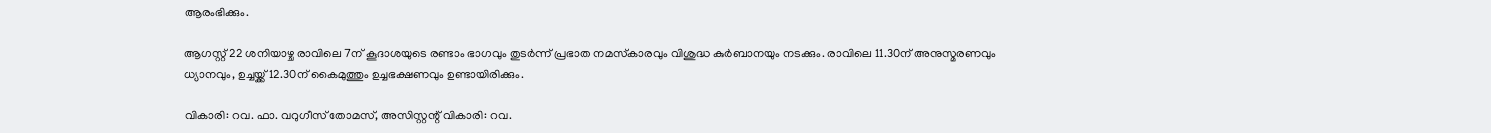ആരംഭിക്കും.

ആഗസ്റ്റ് 22 ശനിയാഴ്ച രാവിലെ 7ന് കൂദാശയുടെ രണ്ടാം ഭാഗവും തുടര്‍ന്ന് പ്രഭാത നമസ്‌കാരവും വിശുദ്ധ കുര്‍ബാനയും നടക്കും. രാവിലെ 11.30ന് അനുസ്മരണവും ധ്യാനവും, ഉച്ചയ്ക്ക് 12.30ന് കൈമുത്തും ഉച്ചഭക്ഷണവും ഉണ്ടായിരിക്കും.

വികാരി: റവ. ഫാ. വറുഗീസ് തോമസ്, അസിസ്റ്റന്റ് വികാരി: റവ.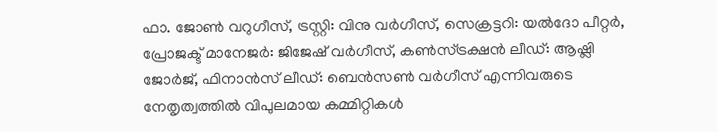ഫാ. ജോണ്‍ വറുഗീസ്, ട്രസ്റ്റി: വിനു വര്‍ഗീസ്, സെക്രട്ടറി: യല്‍ദോ പീറ്റര്‍, പ്രോജക്ട് മാനേജര്‍: ജിജേഷ് വര്‍ഗീസ്, കണ്‍സ്ട്രക്ഷന്‍ ലീഡ്: ആഷ്ലി ജോര്‍ജ്, ഫിനാന്‍സ് ലീഡ്: ബെന്‍സണ്‍ വര്‍ഗീസ് എന്നിവരുടെ നേതൃത്വത്തില്‍ വിപുലമായ കമ്മിറ്റികള്‍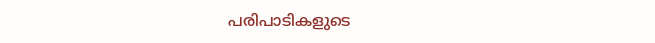പരിപാടികളുടെ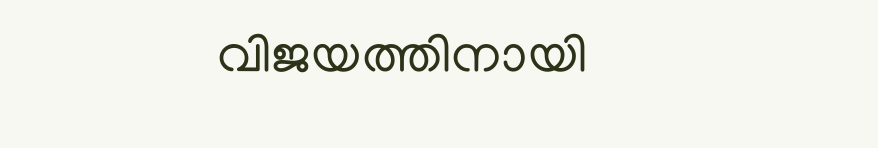വിജയത്തിനായി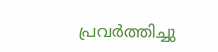പ്രവര്‍ത്തിച്ചു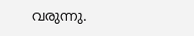വരുന്നു.